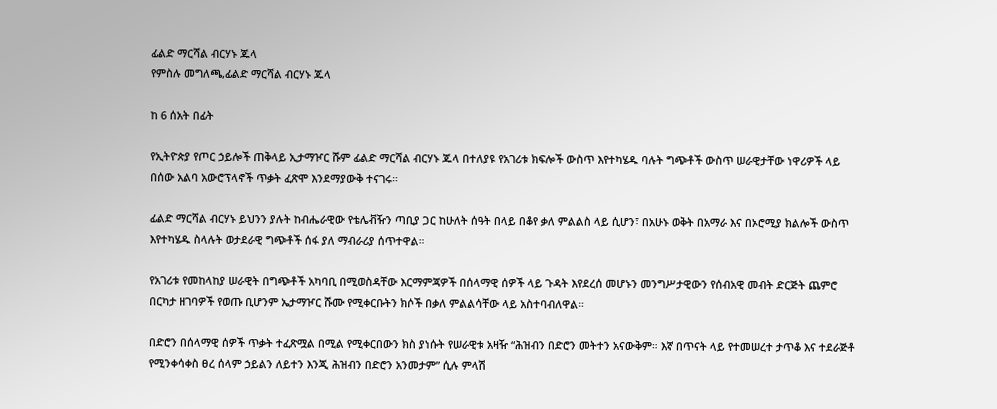ፊልድ ማርሻል ብርሃኑ ጁላ
የምስሉ መግለጫ,ፊልድ ማርሻል ብርሃኑ ጁላ

ከ 6 ሰአት በፊት

የኢትዮጵያ የጦር ኃይሎች ጠቅላይ ኢታማዦር ሹም ፊልድ ማርሻል ብርሃኑ ጁላ በተለያዩ የአገሪቱ ክፍሎች ውስጥ እየተካሄዱ ባሉት ግጭቶች ውስጥ ሠራዊታቸው ነዋሪዎች ላይ በሰው አልባ አውሮፕላኖች ጥቃት ፈጽሞ እንደማያውቅ ተናገሩ።

ፊልድ ማርሻል ብርሃኑ ይህንን ያሉት ከብሔራዊው የቴሌቭዥን ጣቢያ ጋር ከሁለት ሰዓት በላይ በቆየ ቃለ ምልልስ ላይ ሲሆን፣ በአሁኑ ወቅት በአማራ እና በኦሮሚያ ክልሎች ውስጥ እየተካሄዱ ስላሉት ወታደራዊ ግጭቶች ሰፋ ያለ ማብራሪያ ሰጥተዋል።

የአገሪቱ የመከላከያ ሠራዊት በግጭቶች አካባቢ በሚወስዳቸው እርማምጃዎች በሰላማዊ ሰዎች ላይ ጉዳት እየደረሰ መሆኑን መንግሥታዊውን የሰብአዊ መብት ድርጅት ጨምሮ በርካታ ዘገባዎች የወጡ ቢሆንም ኤታማዦር ሹሙ የሚቀርቡትን ክሶች በቃለ ምልልሳቸው ላይ አስተባብለዋል።

በድሮን በሰላማዊ ሰዎች ጥቃት ተፈጽሟል በሚል የሚቀርበውን ክስ ያነሱት የሠራዊቱ አዛዥ “ሕዝብን በድሮን መትተን አናውቅም። እኛ በጥናት ላይ የተመሠረተ ታጥቆ እና ተደራጅቶ የሚንቀሳቀስ ፀረ ሰላም ኃይልን ለይተን እንጂ ሕዝብን በድሮን አንመታም” ሲሉ ምላሽ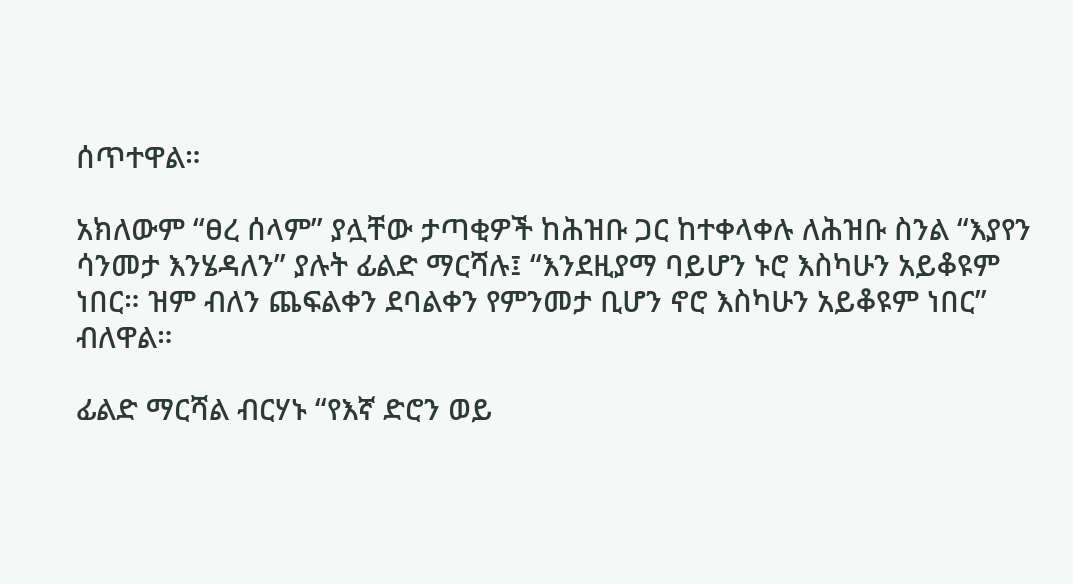ሰጥተዋል።

አክለውም “ፀረ ሰላም” ያሏቸው ታጣቂዎች ከሕዝቡ ጋር ከተቀላቀሉ ለሕዝቡ ስንል “እያየን ሳንመታ እንሄዳለን” ያሉት ፊልድ ማርሻሉ፤ “እንደዚያማ ባይሆን ኑሮ እስካሁን አይቆዩም ነበር። ዝም ብለን ጨፍልቀን ደባልቀን የምንመታ ቢሆን ኖሮ እስካሁን አይቆዩም ነበር” ብለዋል።

ፊልድ ማርሻል ብርሃኑ “የእኛ ድሮን ወይ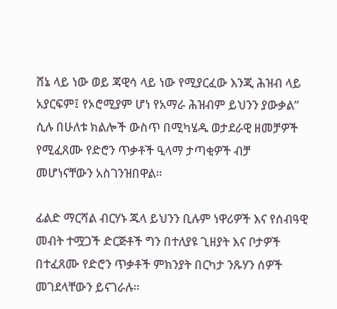ሸኔ ላይ ነው ወይ ጃዊሳ ላይ ነው የሚያርፈው እንጂ ሕዝብ ላይ አያርፍም፤ የኦሮሚያም ሆነ የአማራ ሕዝብም ይህንን ያውቃል” ሲሉ በሁለቱ ክልሎች ውስጥ በሚካሄዱ ወታደራዊ ዘመቻዎች የሚፈጸሙ የድሮን ጥቃቶች ዒላማ ታጣቂዎች ብቻ መሆነናቸውን አስገንዝበዋል።

ፊልድ ማርሻል ብርሃኑ ጁላ ይህንን ቢሉም ነዋሪዎች እና የሰብዓዊ መብት ተሟጋች ድርጅቶች ግን በተለያዩ ጊዘያት እና ቦታዎች በተፈጸሙ የድሮን ጥቃቶች ምክንያት በርካታ ንጹሃን ሰዎች መገደላቸውን ይናገራሉ።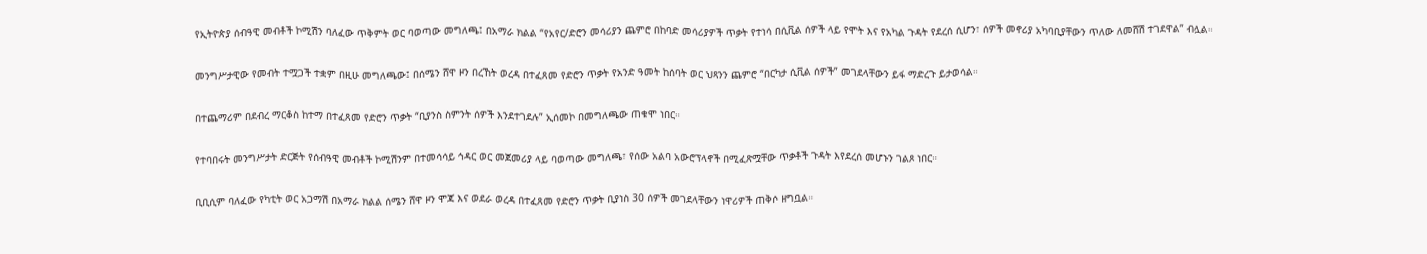የኢትዮጵያ ሰብዓዊ መብቶች ኮሚሽን ባለፈው ጥቅምት ወር ባወጣው መግለጫ፤ በአማራ ክልል “የአየር/ድሮን መሳሪያን ጨምሮ በከባድ መሳሪያዎች ጥቃት የተነሳ በሲቪል ሰዎች ላይ የሞት እና የአካል ጉዳት የደረሰ ሲሆን፣ ሰዎች መኖሪያ አካባቢያቸውን ጥለው ለመሸሽ ተገደዋል” ብሏል።

መንግሥታዊው የመብት ተሟጋች ተቋም በዚሁ መግለጫው፤ በሰሜን ሸዋ ዞን በረኸት ወረዳ በተፈጸመ የድሮን ጥቃት የአንድ ዓመት ከሰባት ወር ህጻንን ጨምሮ “በርካታ ሲቪል ሰዎች” መገደላቸውን ይፋ ማድረጉ ይታወሳል።

በተጨማሪም በደብረ ማርቆስ ከተማ በተፈጸመ የድሮን ጥቃት “ቢያንስ ስምንት ሰዎች እንደተገደሉ” ኢሰመኮ በመግለጫው ጠቁሞ ነበር።

የተባበሩት መንግሥታት ድርጅት የሰብዓዊ መብቶች ኮሚሽንም በተመሳሳይ ኅዳር ወር መጀመሪያ ላይ ባወጣው መግለጫ፣ የሰው አልባ አውሮፕላኖች በሚፈጽሟቸው ጥቃቶች ጉዳት እየደረሰ መሆኑን ገልጾ ነበር።

ቢቢሲም ባለፈው የካቲት ወር አጋማሽ በአማራ ክልል ሰሜን ሸዋ ዞን ሞጃ እና ወደራ ወረዳ በተፈጸመ የድሮን ጥቃት ቢያነስ 30 ሰዎች መገደላቸውን ነዋሪዎች ጠቅሶ ዘግቧል።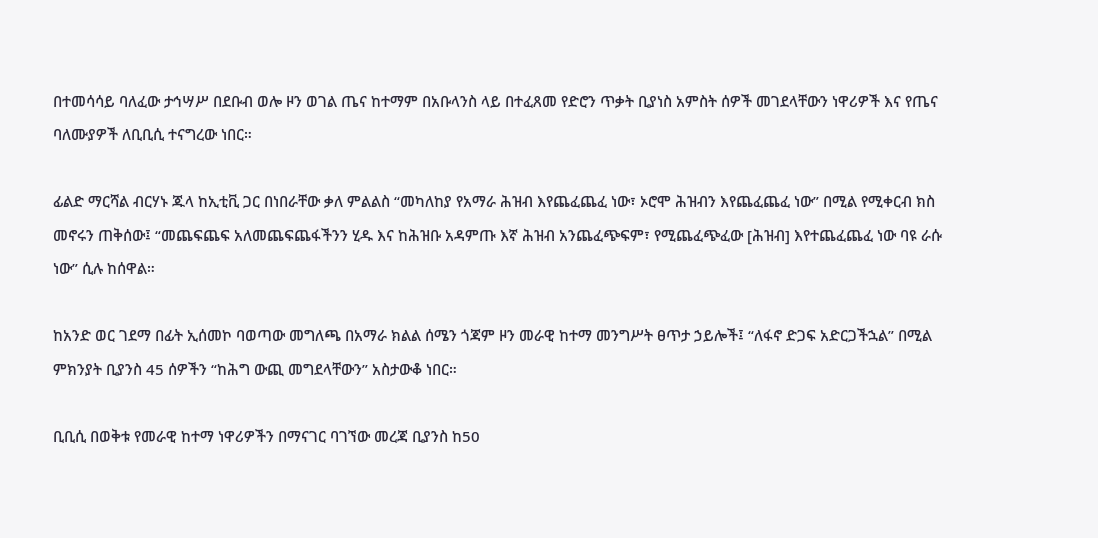በተመሳሳይ ባለፈው ታኅሣሥ በደቡብ ወሎ ዞን ወገል ጤና ከተማም በአቡላንስ ላይ በተፈጸመ የድሮን ጥቃት ቢያነስ አምስት ሰዎች መገደላቸውን ነዋሪዎች እና የጤና ባለሙያዎች ለቢቢሲ ተናግረው ነበር።

ፊልድ ማርሻል ብርሃኑ ጁላ ከኢቲቪ ጋር በነበራቸው ቃለ ምልልስ “መካለከያ የአማራ ሕዝብ እየጨፈጨፈ ነው፣ ኦሮሞ ሕዝብን እየጨፈጨፈ ነው” በሚል የሚቀርብ ክስ መኖሩን ጠቅሰው፤ “መጨፍጨፍ አለመጨፍጨፋችንን ሂዱ እና ከሕዝቡ አዳምጡ እኛ ሕዝብ አንጨፈጭፍም፣ የሚጨፈጭፈው [ሕዝብ] እየተጨፈጨፈ ነው ባዩ ራሱ ነው” ሲሉ ከሰዋል።

ከአንድ ወር ገደማ በፊት ኢሰመኮ ባወጣው መግለጫ በአማራ ክልል ሰሜን ጎጃም ዞን መራዊ ከተማ መንግሥት ፀጥታ ኃይሎች፤ “ለፋኖ ድጋፍ አድርጋችኋል” በሚል ምክንያት ቢያንስ 45 ሰዎችን “ከሕግ ውጪ መግደላቸውን” አስታውቆ ነበር።

ቢቢሲ በወቅቱ የመራዊ ከተማ ነዋሪዎችን በማናገር ባገኘው መረጃ ቢያንስ ከ50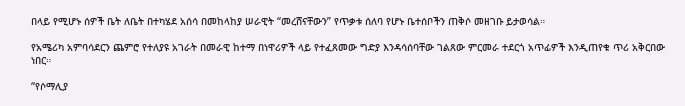በላይ የሚሆኑ ሰዎች ቤት ለቤት በተካሄደ አሰሳ በመከላከያ ሠራዊት “መረሸናቸውን” የጥቃቱ ሰለባ የሆኑ ቤተሰቦችን ጠቅሶ መዘገቡ ይታወሳል።

የአሜሪካ አምባሳደርን ጨምሮ የተለያዩ አገራት በመራዊ ከተማ በነዋሪዎች ላይ የተፈጸመው ግድያ እንዳሳሰባቸው ገልጸው ምርመራ ተደርጎ አጥፊዎች እንዲጠየቁ ጥሪ አቅርበው ነበር።

“የሶማሊያ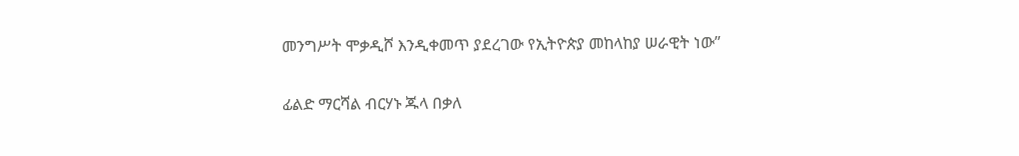መንግሥት ሞቃዲሾ እንዲቀመጥ ያደረገው የኢትዮጵያ መከላከያ ሠራዊት ነው”

ፊልድ ማርሻል ብርሃኑ ጁላ በቃለ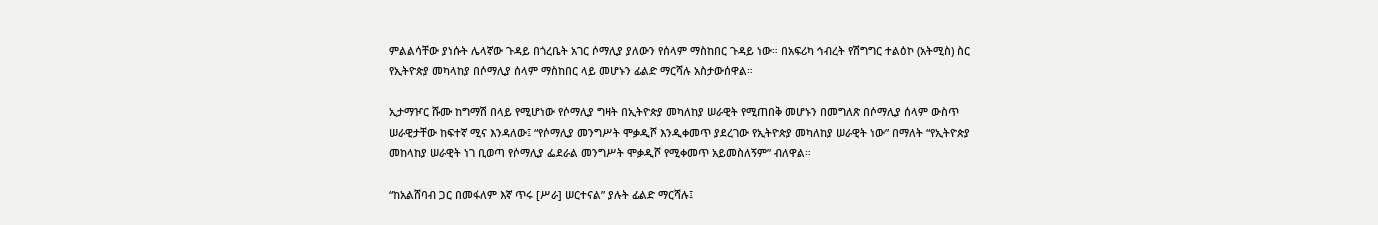ምልልሳቸው ያነሱት ሌላኛው ጉዳይ በጎረቤት አገር ሶማሊያ ያለውን የሰላም ማስከበር ጉዳይ ነው። በአፍሪካ ኅብረት የሽግግር ተልዕኮ (አትሚስ) ስር የኢትዮጵያ መካላከያ በሶማሊያ ሰላም ማስከበር ላይ መሆኑን ፊልድ ማርሻሉ አስታውሰዋል።

ኢታማዦር ሹሙ ከግማሽ በላይ የሚሆነው የሶማሊያ ግዛት በኢትዮጵያ መካለከያ ሠራዊት የሚጠበቅ መሆኑን በመግለጽ በሶማሊያ ሰላም ውስጥ ሠራዊታቸው ከፍተኛ ሚና እንዳለው፤ “የሶማሊያ መንግሥት ሞቃዲሾ እንዲቀመጥ ያደረገው የኢትዮጵያ መካለከያ ሠራዊት ነው” በማለት “የኢትዮጵያ መከላከያ ሠራዊት ነገ ቢወጣ የሶማሊያ ፌደራል መንግሥት ሞቃዲሾ የሚቀመጥ አይመስለኝም” ብለዋል።

“ከአልሸባብ ጋር በመፋለም እኛ ጥሩ [ሥራ] ሠርተናል” ያሉት ፊልድ ማርሻሉ፤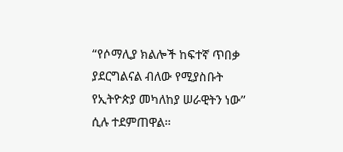“የሶማሊያ ክልሎች ከፍተኛ ጥበቃ ያደርግልናል ብለው የሚያስቡት የኢትዮጵያ መካለከያ ሠራዊትን ነው” ሲሉ ተደምጠዋል።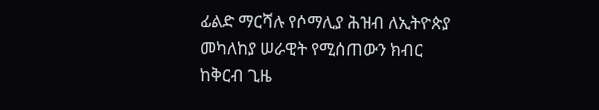ፊልድ ማርሻሉ የሶማሊያ ሕዝብ ለኢትዮጵያ መካለከያ ሠራዊት የሚሰጠውን ክብር ከቅርብ ጊዜ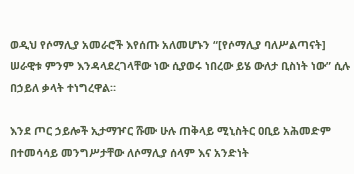ወዲህ የሶማሊያ አመራሮች እየሰጡ አለመሆኑን “[የሶማሊያ ባለሥልጣናት] ሠራዊቱ ምንም እንዳላደረገላቸው ነው ሲያወሩ ነበረው ይሄ ውለታ ቢስነት ነው” ሲሉ በኃይለ ቃላት ተነግረዋል።

እንደ ጦር ኃይሎች ኢታማዦር ሹሙ ሁሉ ጠቅላይ ሚኒስትር ዐቢይ አሕመድም በተመሳሳይ መንግሥታቸው ለሶማሊያ ሰላም እና አንድነት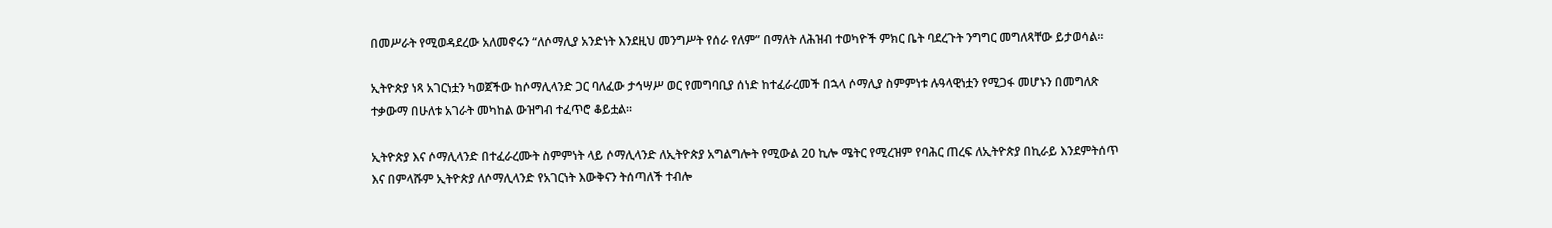በመሥራት የሚወዳደረው አለመኖሩን “ለሶማሊያ አንድነት እንደዚህ መንግሥት የሰራ የለም” በማለት ለሕዝብ ተወካዮች ምክር ቤት ባደረጉት ንግግር መግለጻቸው ይታወሳል።

ኢትዮጵያ ነጻ አገርነቷን ካወጀችው ከሶማሊላንድ ጋር ባለፈው ታኅሣሥ ወር የመግባቢያ ሰነድ ከተፈራረመች በኋላ ሶማሊያ ስምምነቱ ሉዓላዊነቷን የሚጋፋ መሆኑን በመግለጽ ተቃውማ በሁለቱ አገራት መካከል ውዝግብ ተፈጥሮ ቆይቷል።

ኢትዮጵያ እና ሶማሊላንድ በተፈራረሙት ስምምነት ላይ ሶማሊላንድ ለኢትዮጵያ አግልግሎት የሚውል 20 ኪሎ ሜትር የሚረዝም የባሕር ጠረፍ ለኢትዮጵያ በኪራይ እንደምትሰጥ እና በምላሹም ኢትዮጵያ ለሶማሊላንድ የአገርነት እውቅናን ትሰጣለች ተብሎ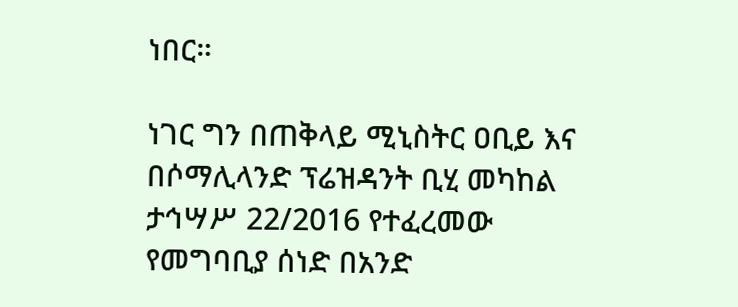ነበር።

ነገር ግን በጠቅላይ ሚኒስትር ዐቢይ እና በሶማሊላንድ ፕሬዝዳንት ቢሂ መካከል ታኅሣሥ 22/2016 የተፈረመው የመግባቢያ ሰነድ በአንድ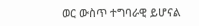ወር ውስጥ ተግባራዊ ይሆናል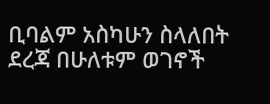ቢባልም አስካሁን ስላለበት ደረጃ በሁለቱም ወገኖች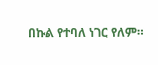በኩል የተባለ ነገር የለም።